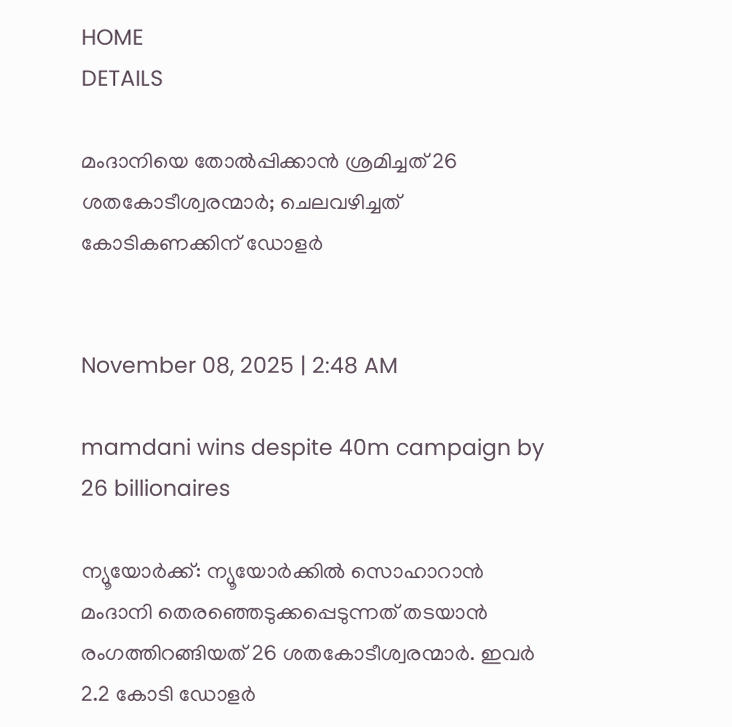HOME
DETAILS

മംദാനിയെ തോൽപ്പിക്കാന്‍ ശ്രമിച്ചത് 26 ശതകോടീശ്വരന്മാര്‍; ചെലവഴിച്ചത് കോടികണക്കിന് ഡോളര്‍


November 08, 2025 | 2:48 AM

mamdani wins despite 40m campaign by 26 billionaires

ന്യൂയോര്‍ക്ക്: ന്യൂയോര്‍ക്കില്‍ സൊഹാറാന്‍ മംദാനി തെരഞ്ഞെടുക്കപ്പെടുന്നത് തടയാന്‍ രംഗത്തിറങ്ങിയത് 26 ശതകോടീശ്വരന്മാര്‍. ഇവര്‍ 2.2 കോടി ഡോളര്‍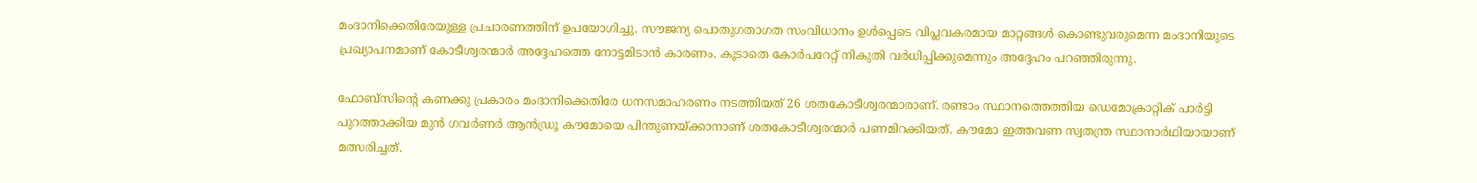മംദാനിക്കെതിരേയുള്ള പ്രചാരണത്തിന് ഉപയോഗിച്ചു. സൗജന്യ പൊതുഗതാഗത സംവിധാനം ഉള്‍പ്പെടെ വിപ്ലവകരമായ മാറ്റങ്ങള്‍ കൊണ്ടുവരുമെന്ന മംദാനിയുടെ പ്രഖ്യാപനമാണ് കോടീശ്വരന്മാര്‍ അദ്ദേഹത്തെ നോട്ടമിടാന്‍ കാരണം. കൂടാതെ കോര്‍പറേറ്റ് നികുതി വര്‍ധിപ്പിക്കുമെന്നും അദ്ദേഹം പറഞ്ഞിരുന്നു.

ഫോബ്‌സിന്റെ കണക്കു പ്രകാരം മംദാനിക്കെതിരേ ധനസമാഹരണം നടത്തിയത് 26 ശതകോടീശ്വരന്മാരാണ്. രണ്ടാം സ്ഥാനത്തെത്തിയ ഡെമോക്രാറ്റിക് പാര്‍ട്ടി പുറത്താക്കിയ മുന്‍ ഗവര്‍ണര്‍ ആന്‍ഡ്രൂ കൗമോയെ പിന്തുണയ്ക്കാനാണ് ശതകോടീശ്വരന്മാര്‍ പണമിറക്കിയത്. കൗമോ ഇത്തവണ സ്വതന്ത്ര സ്ഥാനാര്‍ഥിയായാണ് മത്സരിച്ചത്.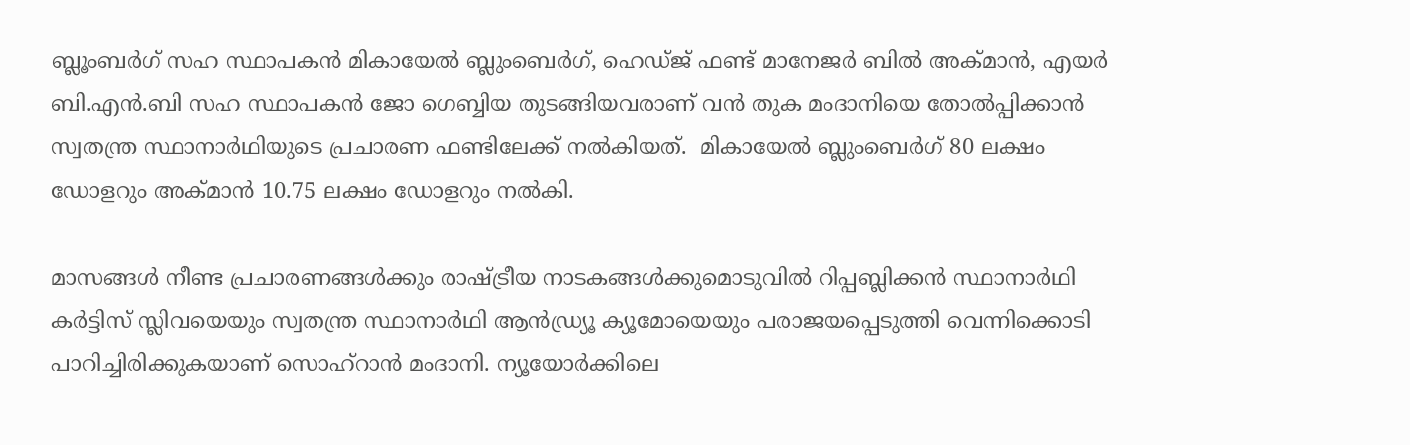ബ്ലൂംബര്‍ഗ് സഹ സ്ഥാപകന്‍ മികായേല്‍ ബ്ലുംബെര്‍ഗ്, ഹെഡ്ജ് ഫണ്ട് മാനേജര്‍ ബില്‍ അക്മാന്‍, എയര്‍ ബി.എന്‍.ബി സഹ സ്ഥാപകന്‍ ജോ ഗെബ്ബിയ തുടങ്ങിയവരാണ് വൻ തുക മംദാനിയെ തോല്‍പ്പിക്കാന്‍ സ്വതന്ത്ര സ്ഥാനാര്‍ഥിയുടെ പ്രചാരണ ഫണ്ടിലേക്ക് നല്‍കിയത്.  മികായേല്‍ ബ്ലുംബെര്‍ഗ് 80 ലക്ഷം ഡോളറും അക്മാന്‍ 10.75 ലക്ഷം ഡോളറും നല്‍കി.

മാസങ്ങള്‍ നീണ്ട പ്രചാരണങ്ങള്‍ക്കും രാഷ്ട്രീയ നാടകങ്ങള്‍ക്കുമൊടുവില്‍ റിപ്പബ്ലിക്കന്‍ സ്ഥാനാര്‍ഥി കര്‍ട്ടിസ് സ്ലിവയെയും സ്വതന്ത്ര സ്ഥാനാര്‍ഥി ആന്‍ഡ്ര്യൂ ക്യൂമോയെയും പരാജയപ്പെടുത്തി വെന്നിക്കൊടി പാറിച്ചിരിക്കുകയാണ് സൊഹ്‌റാന്‍ മംദാനി. ന്യൂയോര്‍ക്കിലെ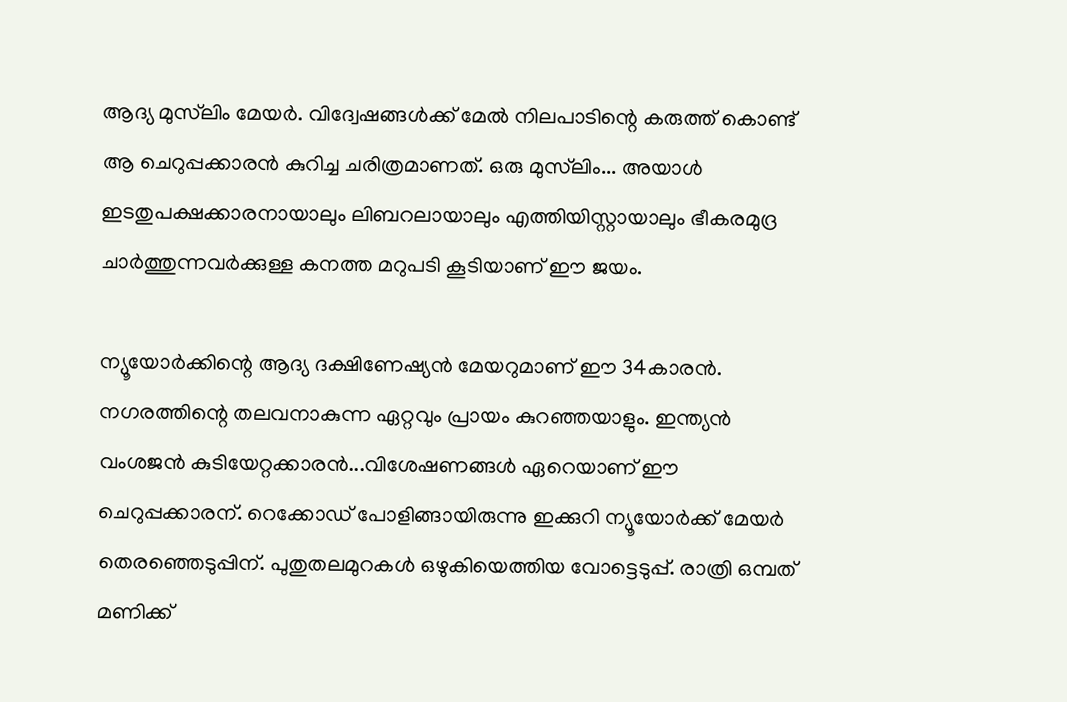ആദ്യ മുസ്‌ലിം മേയര്‍. വിദ്വേഷങ്ങള്‍ക്ക് മേല്‍ നിലപാടിന്റെ കരുത്ത് കൊണ്ട് ആ ചെറുപ്പക്കാരന്‍ കുറിച്ച ചരിത്രമാണത്. ഒരു മുസ്‌ലിം... അയാള്‍ ഇടതുപക്ഷക്കാരനായാലും ലിബറലായാലും എത്തിയിസ്റ്റായാലും ഭീകരമുദ്ര ചാര്‍ത്തുന്നവര്‍ക്കുള്ള കനത്ത മറുപടി കൂടിയാണ് ഈ ജയം.

ന്യൂയോര്‍ക്കിന്റെ ആദ്യ ദക്ഷിണേഷ്യന്‍ മേയറുമാണ് ഈ 34കാരന്‍. നഗരത്തിന്റെ തലവനാകുന്ന ഏറ്റവും പ്രായം കുറഞ്ഞയാളും. ഇന്ത്യന്‍ വംശജന്‍ കുടിയേറ്റക്കാരന്‍...വിശേഷണങ്ങള്‍ ഏറെയാണ് ഈ ചെറുപ്പക്കാരന്. റെക്കോഡ് പോളിങ്ങായിരുന്നു ഇക്കുറി ന്യൂയോര്‍ക്ക് മേയര്‍ തെരഞ്ഞെടുപ്പിന്. പുതുതലമുറകള്‍ ഒഴുകിയെത്തിയ വോട്ടെടുപ്പ്. രാത്രി ഒമ്പത് മണിക്ക്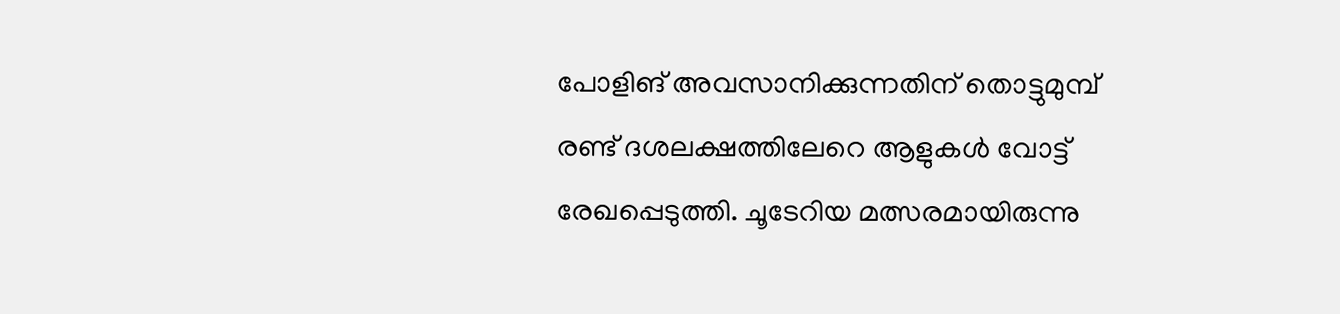പോളിങ് അവസാനിക്കുന്നതിന് തൊട്ടുമുമ്പ് രണ്ട് ദശലക്ഷത്തിലേറെ ആളുകള്‍ വോട്ട് രേഖപ്പെടുത്തി. ചൂടേറിയ മത്സരമായിരുന്നു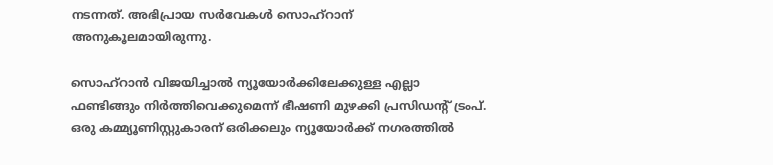നടന്നത്. അഭിപ്രായ സര്‍വേകള്‍ സൊഹ്‌റാന് അനുകൂലമായിരുന്നു.

സൊഹ്‌റാന്‍ വിജയിച്ചാല്‍ ന്യൂയോര്‍ക്കിലേക്കുള്ള എല്ലാ ഫണ്ടിങ്ങും നിര്‍ത്തിവെക്കുമെന്ന് ഭീഷണി മുഴക്കി പ്രസിഡന്റ് ട്രംപ്. ഒരു കമ്മ്യൂണിസ്റ്റുകാരന് ഒരിക്കലും ന്യൂയോര്‍ക്ക് നഗരത്തില്‍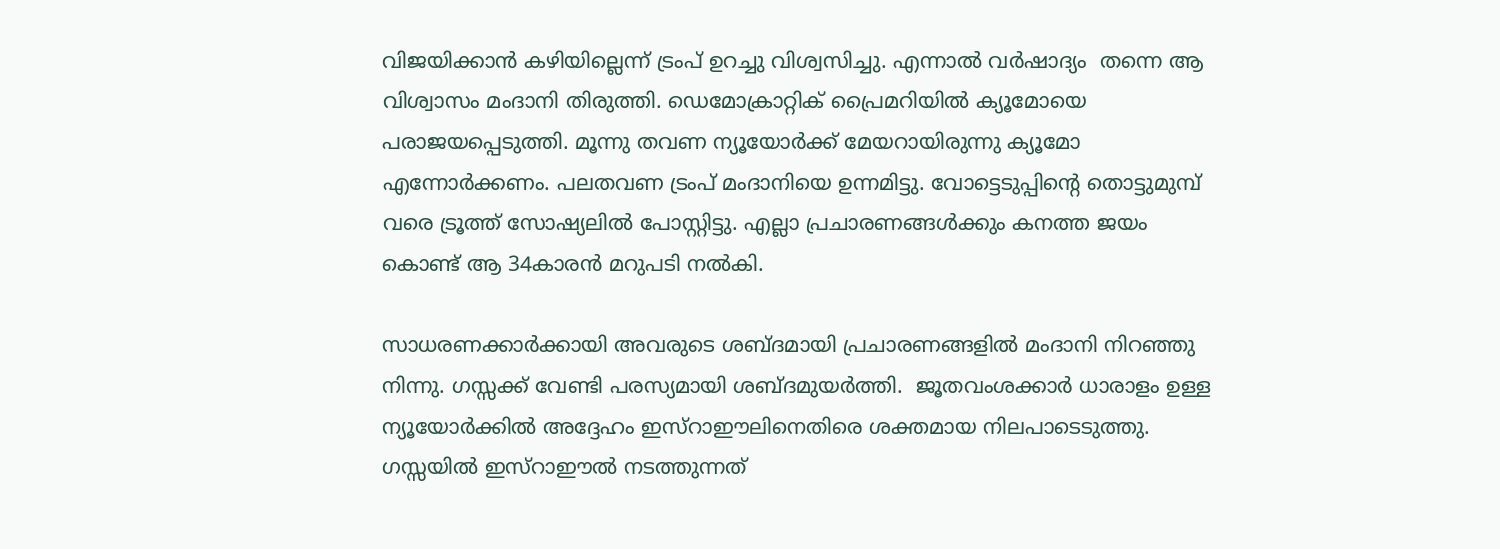വിജയിക്കാന്‍ കഴിയില്ലെന്ന് ട്രംപ് ഉറച്ചു വിശ്വസിച്ചു. എന്നാല്‍ വര്‍ഷാദ്യം  തന്നെ ആ വിശ്വാസം മംദാനി തിരുത്തി. ഡെമോക്രാറ്റിക് പ്രൈമറിയില്‍ ക്യൂമോയെ പരാജയപ്പെടുത്തി. മൂന്നു തവണ ന്യൂയോര്‍ക്ക് മേയറായിരുന്നു ക്യൂമോ എന്നോര്‍ക്കണം. പലതവണ ട്രംപ് മംദാനിയെ ഉന്നമിട്ടു. വോട്ടെടുപ്പിന്റെ തൊട്ടുമുമ്പ് വരെ ട്രൂത്ത് സോഷ്യലില്‍ പോസ്റ്റിട്ടു. എല്ലാ പ്രചാരണങ്ങള്‍ക്കും കനത്ത ജയം കൊണ്ട് ആ 34കാരന്‍ മറുപടി നല്‍കി.

സാധരണക്കാര്‍ക്കായി അവരുടെ ശബ്ദമായി പ്രചാരണങ്ങളില്‍ മംദാനി നിറഞ്ഞു നിന്നു. ഗസ്സക്ക് വേണ്ടി പരസ്യമായി ശബ്ദമുയര്‍ത്തി.  ജൂതവംശക്കാര്‍ ധാരാളം ഉള്ള ന്യൂയോര്‍ക്കില്‍ അദ്ദേഹം ഇസ്‌റാഈലിനെതിരെ ശക്തമായ നിലപാടെടുത്തു. ഗസ്സയില്‍ ഇസ്‌റാഈല്‍ നടത്തുന്നത്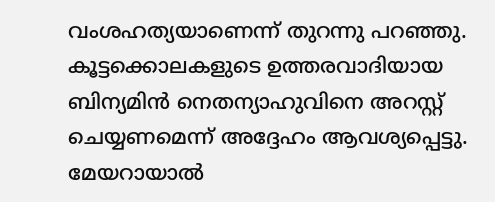വംശഹത്യയാണെന്ന് തുറന്നു പറഞ്ഞു. കൂട്ടക്കൊലകളുടെ ഉത്തരവാദിയായ ബിന്യമിന്‍ നെതന്യാഹുവിനെ അറസ്റ്റ് ചെയ്യണമെന്ന് അദ്ദേഹം ആവശ്യപ്പെട്ടു. മേയറായാല്‍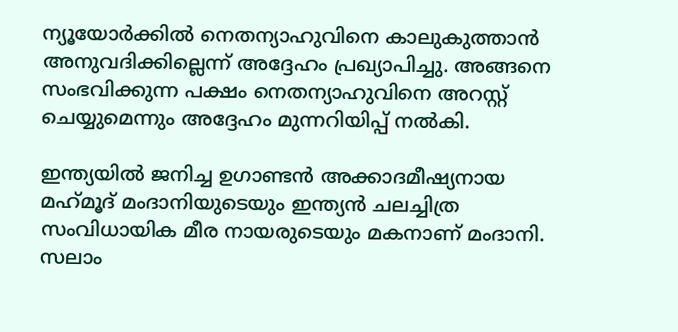ന്യൂയോര്‍ക്കില്‍ നെതന്യാഹുവിനെ കാലുകുത്താന്‍ അനുവദിക്കില്ലെന്ന് അദ്ദേഹം പ്രഖ്യാപിച്ചു. അങ്ങനെ സംഭവിക്കുന്ന പക്ഷം നെതന്യാഹുവിനെ അറസ്റ്റ് ചെയ്യുമെന്നും അദ്ദേഹം മുന്നറിയിപ്പ് നല്‍കി.

ഇന്ത്യയില്‍ ജനിച്ച ഉഗാണ്ടന്‍ അക്കാദമീഷ്യനായ മഹ്‌മൂദ് മംദാനിയുടെയും ഇന്ത്യന്‍ ചലച്ചിത്ര സംവിധായിക മീര നായരുടെയും മകനാണ് മംദാനി. സലാം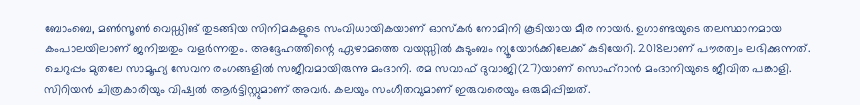ബോംബെ, മണ്‍സൂണ്‍ വെഡ്ഡിങ് തുടങ്ങിയ സിനിമകളുടെ സംവിധായികയാണ് ഓസ്‌കര്‍ നോമിനി കൂടിയായ മീര നായര്‍. ഉഗാണ്ടയുടെ തലസ്ഥാനമായ കംപാലയിലാണ് ജനിച്ചതും വളര്‍ന്നതും. അദ്ദേഹത്തിന്റെ ഏഴാമത്തെ വയസ്സില്‍ കുടുംബം ന്യൂയോര്‍ക്കിലേക്ക് കുടിയേറി. 2018ലാണ് പൗരത്വം ലഭിക്കുന്നത്. ചെറുപ്പം മുതലേ സാമൂഹ്യ സേവന രംഗങ്ങളില്‍ സജീവമായിരുന്നു മംദാനി. രമ സവാഫ് ദുവാജി(27)യാണ് സൊഹ്‌റാന്‍ മംദാനിയുടെ ജീവിത പങ്കാളി. സിറിയന്‍ ചിത്രകാരിയും വിഷ്വല്‍ ആര്‍ട്ടിസ്റ്റുമാണ് അവര്‍. കലയും സംഗീതവുമാണ് ഇരുവരെയും ഒരുമിപ്പിച്ചത്.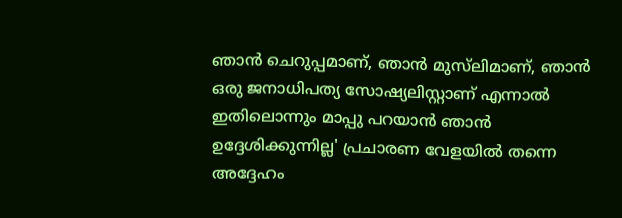ഞാന്‍ ചെറുപ്പമാണ്, ഞാന്‍ മുസ്‌ലിമാണ്, ഞാന്‍ ഒരു ജനാധിപത്യ സോഷ്യലിസ്റ്റാണ് എന്നാല്‍ ഇതിലൊന്നും മാപ്പു പറയാന്‍ ഞാന്‍ ഉദ്ദേശിക്കുന്നില്ല' പ്രചാരണ വേളയില്‍ തന്നെ അദ്ദേഹം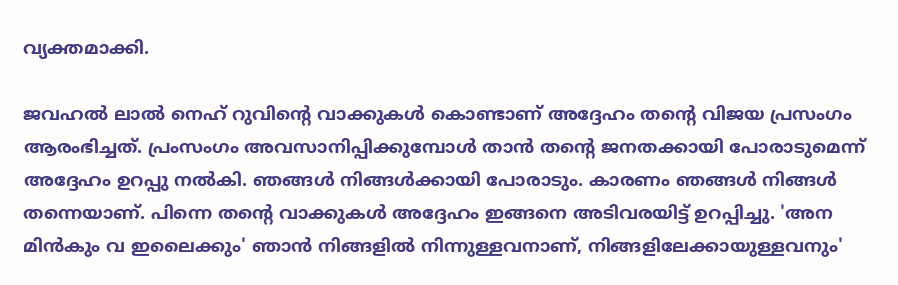വ്യക്തമാക്കി.

ജവഹല്‍ ലാല്‍ നെഹ് റുവിന്റെ വാക്കുകള്‍ കൊണ്ടാണ് അദ്ദേഹം തന്റെ വിജയ പ്രസംഗം ആരംഭിച്ചത്. പ്രംസംഗം അവസാനിപ്പിക്കുമ്പോള്‍ താന്‍ തന്റെ ജനതക്കായി പോരാടുമെന്ന് അദ്ദേഹം ഉറപ്പു നല്‍കി. ഞങ്ങള്‍ നിങ്ങള്‍ക്കായി പോരാടും. കാരണം ഞങ്ങള്‍ നിങ്ങള്‍ തന്നെയാണ്. പിന്നെ തന്റെ വാക്കുകള്‍ അദ്ദേഹം ഇങ്ങനെ അടിവരയിട്ട് ഉറപ്പിച്ചു. 'അന മിന്‍കും വ ഇലൈക്കും' ഞാന്‍ നിങ്ങളില്‍ നിന്നുള്ളവനാണ്, നിങ്ങളിലേക്കായുള്ളവനും'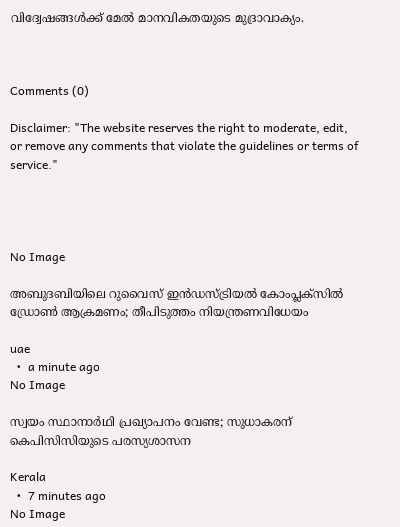വിദ്വേഷങ്ങള്‍ക്ക് മേല്‍ മാനവികതയുടെ മുദ്രാവാക്യം.



Comments (0)

Disclaimer: "The website reserves the right to moderate, edit, or remove any comments that violate the guidelines or terms of service."




No Image

അബുദബിയിലെ റുവൈസ് ഇൻഡസ്ട്രിയൽ കോംപ്ലക്സിൽ ഡ്രോൺ ആക്രമണം; തീപിടുത്തം നിയന്ത്രണവിധേയം

uae
  •  a minute ago
No Image

സ്വയം സ്ഥാനാർഥി പ്രഖ്യാപനം വേണ്ട; സുധാകരന് കെപിസിസിയുടെ പരസ്യശാസന

Kerala
  •  7 minutes ago
No Image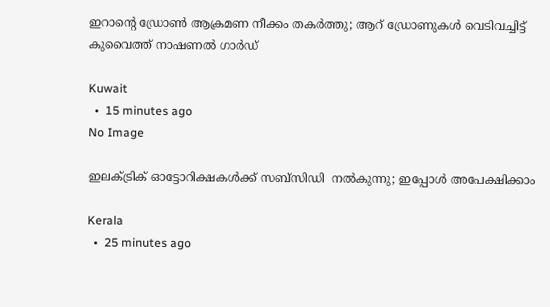ഇറാന്റെ ഡ്രോൺ ആക്രമണ നീക്കം തകർത്തു; ആറ് ഡ്രോണുകൾ വെടിവച്ചിട്ട് കുവൈത്ത് നാഷണൽ ഗാർഡ്

Kuwait
  •  15 minutes ago
No Image

ഇലക്ട്രിക് ഓട്ടോറിക്ഷകള്‍ക്ക് സബ്‌സിഡി  നല്‍കുന്നു; ഇപ്പോള്‍ അപേക്ഷിക്കാം

Kerala
  •  25 minutes ago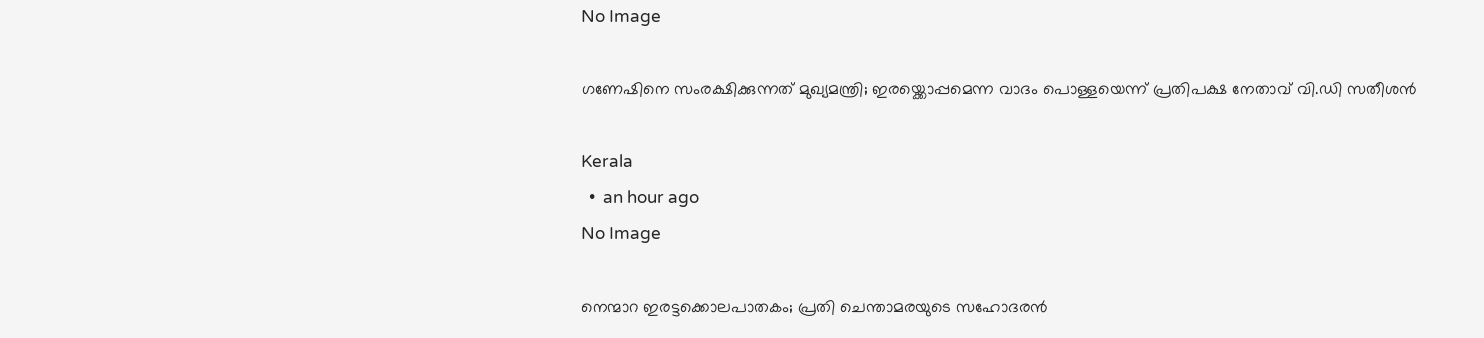No Image

ഗണേഷിനെ സംരക്ഷിക്കുന്നത് മുഖ്യമന്ത്രി; ഇരയ്ക്കൊപ്പമെന്ന വാദം പൊള്ളയെന്ന് പ്രതിപക്ഷ നേതാവ് വി.ഡി സതീശൻ

Kerala
  •  an hour ago
No Image

നെന്മാറ ഇരട്ടക്കൊലപാതകം; പ്രതി ചെന്താമരയുടെ സഹോദരന്‍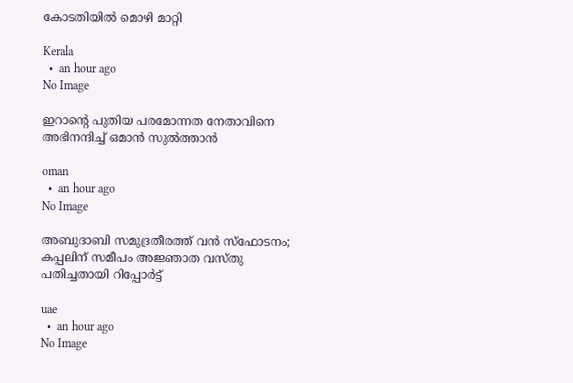കോടതിയില്‍ മൊഴി മാറ്റി

Kerala
  •  an hour ago
No Image

ഇറാന്റെ പുതിയ പരമോന്നത നേതാവിനെ അഭിനന്ദിച്ച് ഒമാൻ സുൽത്താൻ

oman
  •  an hour ago
No Image

അബുദാബി സമുദ്രതീരത്ത് വൻ സ്ഫോടനം; കപ്പലിന് സമീപം അജ്ഞാത വസ്തു പതിച്ചതായി റിപ്പോർട്ട്

uae
  •  an hour ago
No Image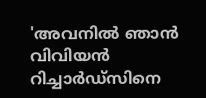'അവനിൽ ഞാൻ വിവിയൻ റിച്ചാർഡ്‌സിനെ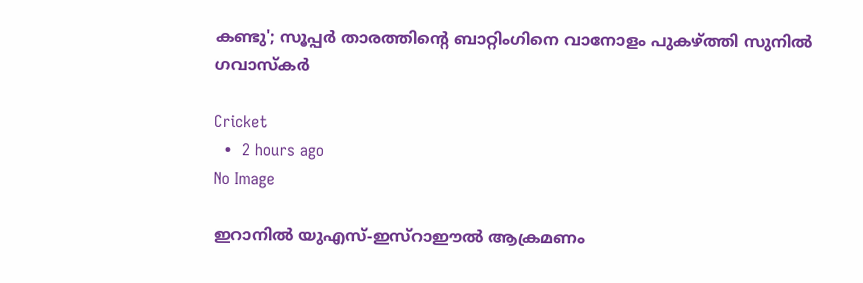കണ്ടു'; സൂപ്പർ താരത്തിന്റെ ബാറ്റിംഗിനെ വാനോളം പുകഴ്ത്തി സുനിൽ ഗവാസ്‌കർ

Cricket
  •  2 hours ago
No Image

ഇറാനിൽ യുഎസ്-ഇസ്റാഈൽ ആക്രമണം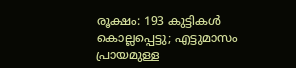രൂക്ഷം: 193 കുട്ടികൾ കൊല്ലപ്പെട്ടു; എട്ടുമാസം പ്രായമുള്ള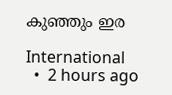കുഞ്ഞും ഇര

International
  •  2 hours ago